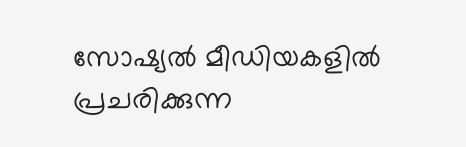സോഷ്യല്‍ മീഡിയകളില്‍ പ്രചരിക്കുന്ന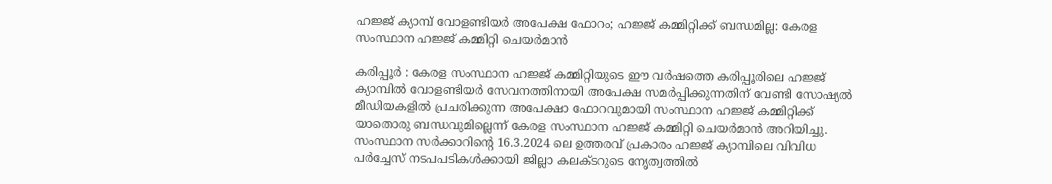ഹജ്ജ് ക്യാമ്പ് വോളണ്ടിയര്‍ അപേക്ഷ ഫോറം; ഹജ്ജ് കമ്മിറ്റിക്ക് ബന്ധമില്ല: കേരള സംസ്ഥാന ഹജ്ജ് കമ്മിറ്റി ചെയര്‍മാന്‍

കരിപ്പൂര്‍ : കേരള സംസ്ഥാന ഹജ്ജ് കമ്മിറ്റിയുടെ ഈ വര്‍ഷത്തെ കരിപ്പൂരിലെ ഹജ്ജ് ക്യാമ്പില്‍ വോളണ്ടിയര്‍ സേവനത്തിനായി അപേക്ഷ സമര്‍പ്പിക്കുന്നതിന് വേണ്ടി സോഷ്യല്‍ മീഡിയകളില്‍ പ്രചരിക്കുന്ന അപേക്ഷാ ഫോറവുമായി സംസ്ഥാന ഹജ്ജ് കമ്മിറ്റിക്ക് യാതൊരു ബന്ധവുമില്ലെന്ന് കേരള സംസ്ഥാന ഹജ്ജ് കമ്മിറ്റി ചെയര്‍മാന്‍ അറിയിച്ചു. സംസ്ഥാന സര്‍ക്കാറിന്റെ 16.3.2024 ലെ ഉത്തരവ് പ്രകാരം ഹജ്ജ് ക്യാമ്പിലെ വിവിധ പര്‍ച്ചേസ് നടപപടികള്‍ക്കായി ജില്ലാ കലക്ടറുടെ നേൃത്വത്തില്‍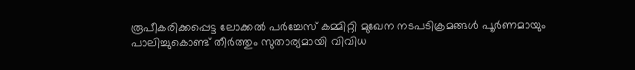രൂപീകരിക്കപ്പെട്ട ലോക്കല്‍ പര്‍ച്ചേസ് കമ്മിറ്റി മുഖേന നടപടിക്രമങ്ങള്‍ പൂര്‍ണമായും പാലിച്ചുകൊണ്ട് തീര്‍ത്തും സുതാര്യമായി വിവിധ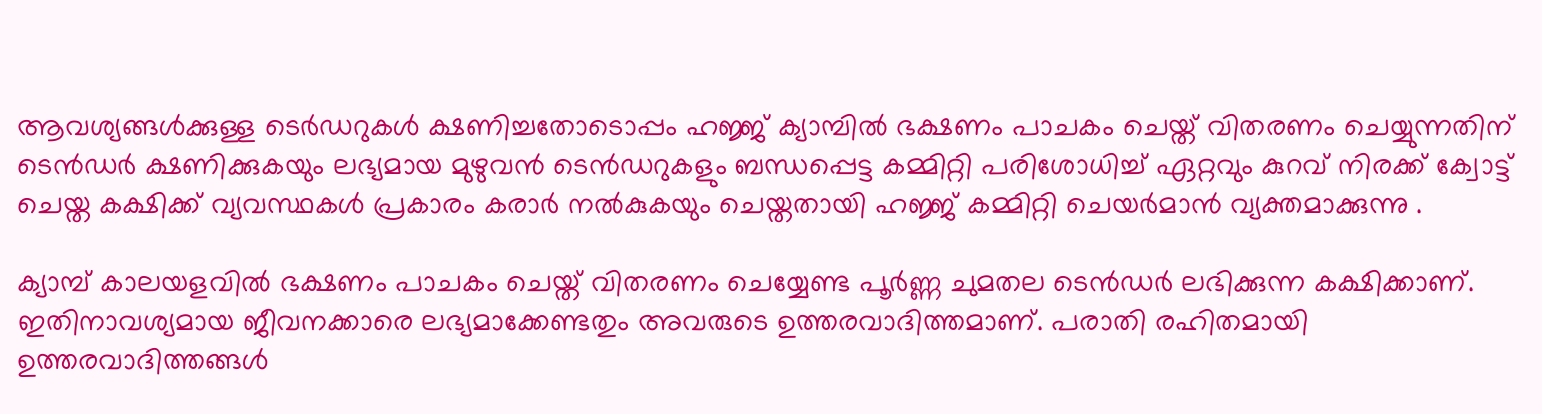ആവശ്യങ്ങള്‍ക്കുള്ള ടെര്‍ഡറുകള്‍ ക്ഷണിച്ചതോടൊപ്പം ഹജ്ജ് ക്യാമ്പില്‍ ഭക്ഷണം പാചകം ചെയ്ത് വിതരണം ചെയ്യുന്നതിന് ടെന്‍ഡര്‍ ക്ഷണിക്കുകയും ലഭ്യമായ മുഴുവന്‍ ടെന്‍ഡറുകളും ബന്ധപ്പെട്ട കമ്മിറ്റി പരിശോധിച്ച് ഏറ്റവും കുറവ് നിരക്ക് ക്വോട്ട് ചെയ്ത കക്ഷിക്ക് വ്യവസ്ഥകള്‍ പ്രകാരം കരാര്‍ നല്‍കുകയും ചെയ്തതായി ഹജ്ജ് കമ്മിറ്റി ചെയര്‍മാന്‍ വ്യക്തമാക്കുന്നു .

ക്യാമ്പ് കാലയളവില്‍ ഭക്ഷണം പാചകം ചെയ്ത് വിതരണം ചെയ്യേണ്ട പൂര്‍ണ്ണ ചുമതല ടെന്‍ഡര്‍ ലഭിക്കുന്ന കക്ഷിക്കാണ്. ഇതിനാവശ്യമായ ജീവനക്കാരെ ലഭ്യമാക്കേണ്ടതും അവരുടെ ഉത്തരവാദിത്തമാണ്. പരാതി രഹിതമായി ഉത്തരവാദിത്തങ്ങള്‍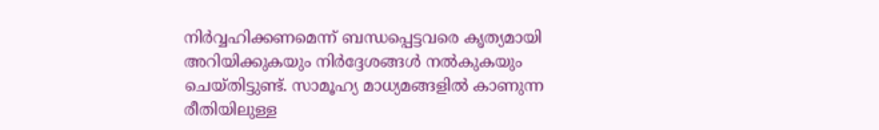നിര്‍വ്വഹിക്കണമെന്ന് ബന്ധപ്പെട്ടവരെ കൃത്യമായി അറിയിക്കുകയും നിര്‍ദ്ദേശങ്ങള്‍ നല്‍കുകയും ചെയ്തിട്ടുണ്ട്. സാമൂഹ്യ മാധ്യമങ്ങളില്‍ കാണുന്ന രീതിയിലുള്ള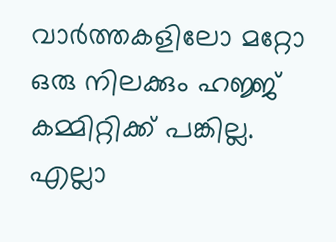വാര്‍ത്തകളിലോ മറ്റോ ഒരു നിലക്കും ഹജ്ജ് കമ്മിറ്റിക്ക് പങ്കില്ല. എല്ലാ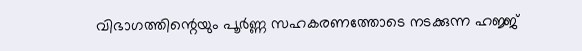വിഭാഗത്തിന്റെയും പൂര്‍ണ്ണ സഹകരണത്തോടെ നടക്കുന്ന ഹജ്ജ്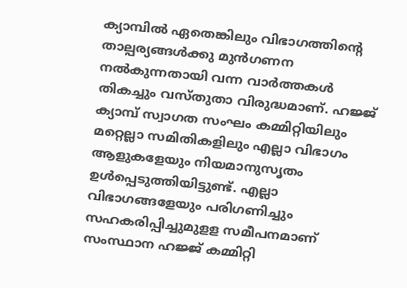ക്യാമ്പില്‍ ഏതെങ്കിലും വിഭാഗത്തിന്റെ താല്പര്യങ്ങള്‍ക്കു മുന്‍ഗണന നല്‍കുന്നതായി വന്ന വാര്‍ത്തകള്‍ തികച്ചും വസ്തുതാ വിരുദ്ധമാണ്. ഹജ്ജ് ക്യാമ്പ് സ്വാഗത സംഘം കമ്മിറ്റിയിലും മറ്റെല്ലാ സമിതികളിലും എല്ലാ വിഭാഗം ആളുകളേയും നിയമാനുസൃതം ഉള്‍പ്പെടുത്തിയിട്ടുണ്ട്. എല്ലാ വിഭാഗങ്ങളേയും പരിഗണിച്ചും സഹകരിപ്പിച്ചുമുളള സമീപനമാണ് സംസ്ഥാന ഹജ്ജ് കമ്മിറ്റി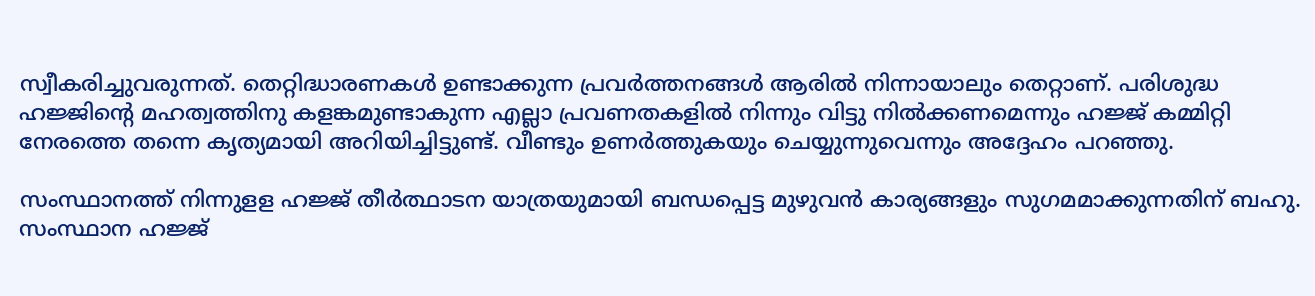സ്വീകരിച്ചുവരുന്നത്. തെറ്റിദ്ധാരണകള്‍ ഉണ്ടാക്കുന്ന പ്രവര്‍ത്തനങ്ങള്‍ ആരില്‍ നിന്നായാലും തെറ്റാണ്. പരിശുദ്ധ ഹജ്ജിന്റെ മഹത്വത്തിനു കളങ്കമുണ്ടാകുന്ന എല്ലാ പ്രവണതകളില്‍ നിന്നും വിട്ടു നില്‍ക്കണമെന്നും ഹജ്ജ് കമ്മിറ്റി നേരത്തെ തന്നെ കൃത്യമായി അറിയിച്ചിട്ടുണ്ട്. വീണ്ടും ഉണര്‍ത്തുകയും ചെയ്യുന്നുവെന്നും അദ്ദേഹം പറഞ്ഞു.

സംസ്ഥാനത്ത് നിന്നുളള ഹജ്ജ് തീര്‍ത്ഥാടന യാത്രയുമായി ബന്ധപ്പെട്ട മുഴുവന്‍ കാര്യങ്ങളും സുഗമമാക്കുന്നതിന് ബഹു. സംസ്ഥാന ഹജ്ജ്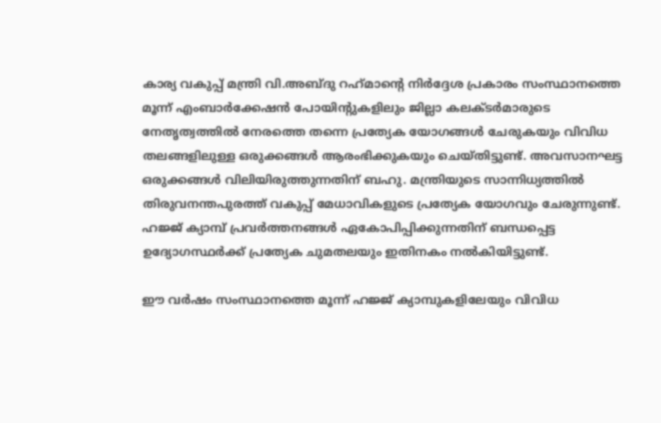കാര്യ വകുപ്പ് മന്ത്രി വി.അബ്ദു റഹ്‌മാന്റെ നിര്‍ദ്ദേശ പ്രകാരം സംസ്ഥാനത്തെ മൂന്ന് എംബാര്‍ക്കേഷന്‍ പോയിന്റുകളിലും ജില്ലാ കലക്ടര്‍മാരുടെ നേതൃത്വത്തില്‍ നേരത്തെ തന്നെ പ്രത്യേക യോഗങ്ങള്‍ ചേരുകയും വിവിധ തലങ്ങളിലുള്ള ഒരുക്കങ്ങള്‍ ആരംഭിക്കുകയും ചെയ്തിട്ടുണ്ട്. അവസാനഘട്ട ഒരുക്കങ്ങള്‍ വിലിയിരുത്തുന്നതിന് ബഹു. മന്ത്രിയുടെ സാന്നിധ്യത്തില്‍ തിരുവനന്തപുരത്ത് വകുപ്പ് മേധാവികളുടെ പ്രത്യേക യോഗവും ചേരുന്നുണ്ട്. ഹജ്ജ് ക്യാമ്പ് പ്രവര്‍ത്തനങ്ങള്‍ ഏകോപിപ്പിക്കുന്നതിന് ബന്ധപ്പെട്ട ഉദ്യോഗസ്ഥര്‍ക്ക് പ്രത്യേക ചുമതലയും ഇതിനകം നല്‍കിയിട്ടുണ്ട്.

ഈ വര്‍ഷം സംസ്ഥാനത്തെ മൂന്ന് ഹജ്ജ് ക്യാമ്പുകളിലേയും വിവിധ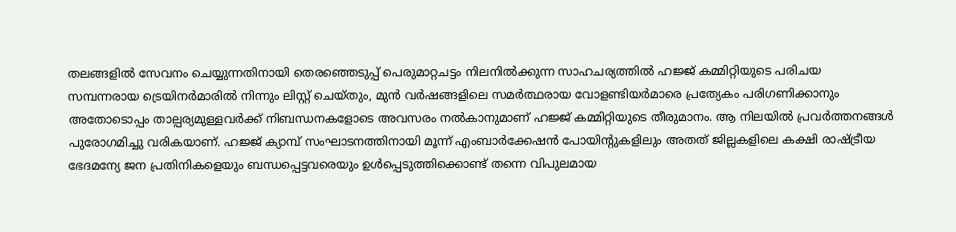തലങ്ങളില്‍ സേവനം ചെയ്യുന്നതിനായി തെരഞ്ഞെടുപ്പ് പെരുമാറ്റചട്ടം നിലനില്‍ക്കുന്ന സാഹചര്യത്തില്‍ ഹജ്ജ് കമ്മിറ്റിയുടെ പരിചയ സമ്പന്നരായ ട്രെയിനര്‍മാരില്‍ നിന്നും ലിസ്റ്റ് ചെയ്തും, മുന്‍ വര്‍ഷങ്ങളിലെ സമര്‍ത്ഥരായ വോളണ്ടിയര്‍മാരെ പ്രത്യേകം പരിഗണിക്കാനും അതോടൊപ്പം താല്പര്യമുള്ളവര്‍ക്ക് നിബന്ധനകളോടെ അവസരം നല്‍കാനുമാണ് ഹജ്ജ് കമ്മിറ്റിയുടെ തീരുമാനം. ആ നിലയില്‍ പ്രവര്‍ത്തനങ്ങള്‍ പുരോഗമിച്ചു വരികയാണ്. ഹജ്ജ് ക്യാമ്പ് സംഘാടനത്തിനായി മൂന്ന് എംബാര്‍ക്കേഷന്‍ പോയിന്റുകളിലും അതത് ജില്ലകളിലെ കക്ഷി രാഷ്ട്രീയ ഭേദമന്യേ ജന പ്രതിനികളെയും ബന്ധപ്പെട്ടവരെയും ഉള്‍പ്പെടുത്തിക്കൊണ്ട് തന്നെ വിപുലമായ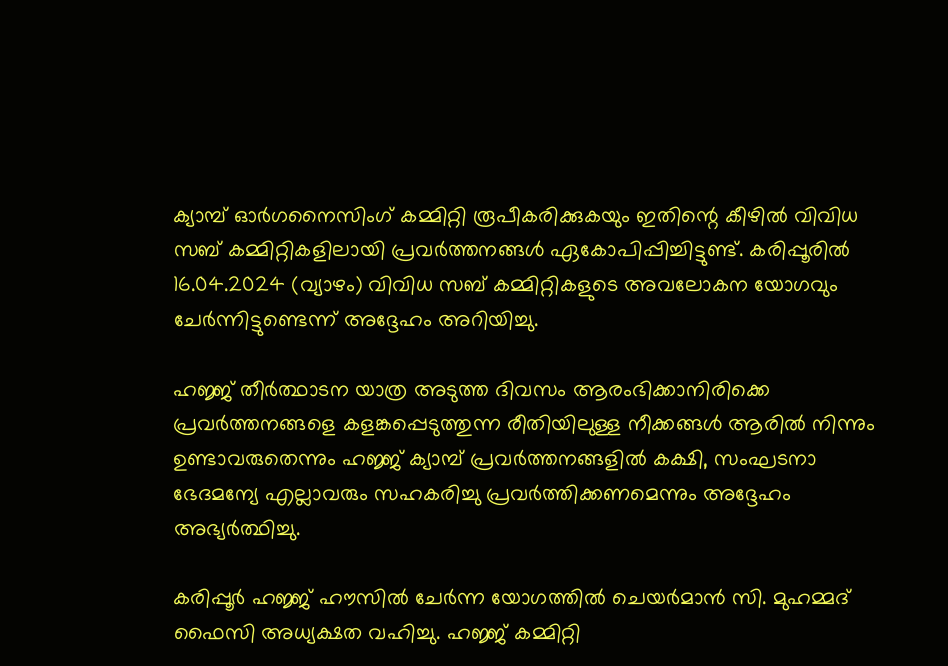ക്യാമ്പ് ഓര്‍ഗനൈസിംഗ് കമ്മിറ്റി രൂപീകരിക്കുകയും ഇതിന്റെ കീഴില്‍ വിവിധ സബ് കമ്മിറ്റികളിലായി പ്രവര്‍ത്തനങ്ങള്‍ ഏകോപിപ്പിച്ചിട്ടുണ്ട്. കരിപ്പൂരില്‍ 16.04.2024 (വ്യാഴം) വിവിധ സബ് കമ്മിറ്റികളുടെ അവലോകന യോഗവും ചേര്‍ന്നിട്ടുണ്ടെന്ന് അദ്ദേഹം അറിയിച്ചു.

ഹജ്ജ് തീര്‍ത്ഥാടന യാത്ര അടുത്ത ദിവസം ആരംഭിക്കാനിരിക്കെ പ്രവര്‍ത്തനങ്ങളെ കളങ്കപ്പെടുത്തുന്ന രീതിയിലുള്ള നീക്കങ്ങള്‍ ആരില്‍ നിന്നും ഉണ്ടാവരുതെന്നും ഹജ്ജ് ക്യാമ്പ് പ്രവര്‍ത്തനങ്ങളില്‍ കക്ഷി, സംഘടനാ ഭേദമന്യേ എല്ലാവരും സഹകരിച്ചു പ്രവര്‍ത്തിക്കണമെന്നും അദ്ദേഹം അഭ്യര്‍ത്ഥിച്ചു.

കരിപ്പൂര്‍ ഹജ്ജ് ഹൗസില്‍ ചേര്‍ന്ന യോഗത്തില്‍ ചെയര്‍മാന്‍ സി. മുഹമ്മദ് ഫൈസി അധ്യക്ഷത വഹിച്ചു. ഹജ്ജ് കമ്മിറ്റി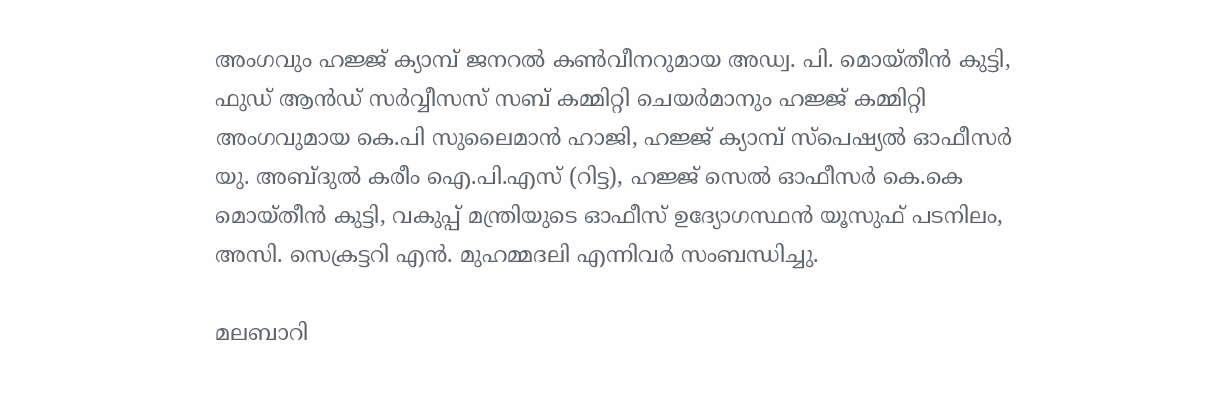അംഗവും ഹജ്ജ് ക്യാമ്പ് ജനറല്‍ കണ്‍വീനറുമായ അഡ്വ. പി. മൊയ്തീന്‍ കുട്ടി, ഫുഡ് ആന്‍ഡ് സര്‍വ്വീസസ് സബ് കമ്മിറ്റി ചെയര്‍മാനും ഹജ്ജ് കമ്മിറ്റി അംഗവുമായ കെ.പി സുലൈമാന്‍ ഹാജി, ഹജ്ജ് ക്യാമ്പ് സ്‌പെഷ്യല്‍ ഓഫീസര്‍ യു. അബ്ദുല്‍ കരീം ഐ.പി.എസ് (റിട്ട), ഹജ്ജ് സെല്‍ ഓഫീസര്‍ കെ.കെ മൊയ്തീന്‍ കുട്ടി, വകുപ്പ് മന്ത്രിയുടെ ഓഫീസ് ഉദ്യോഗസ്ഥന്‍ യൂസുഫ് പടനിലം, അസി. സെക്രട്ടറി എന്‍. മുഹമ്മദലി എന്നിവര്‍ സംബന്ധിച്ചു.

മലബാറി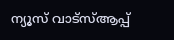ന്യൂസ് വാട്‌സ്ആപ്പ്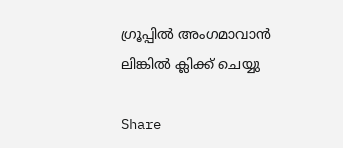ഗ്രൂപ്പില്‍ അംഗമാവാന്‍ ലിങ്കില്‍ ക്ലിക്ക് ചെയ്യു

Share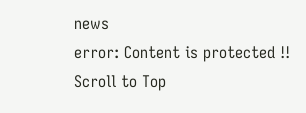news
error: Content is protected !!
Scroll to Top